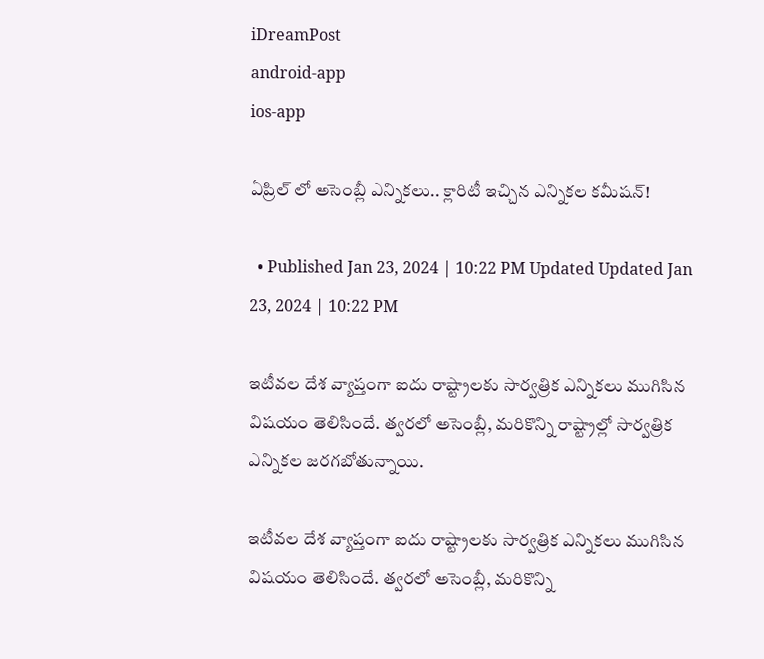iDreamPost
android-app
ios-app

ఏప్రిల్ లో అసెంబ్లీ ఎన్నికలు.. క్లారిటీ ఇచ్చిన ఎన్నికల కమీషన్!

  • Published Jan 23, 2024 | 10:22 PM Updated Updated Jan 23, 2024 | 10:22 PM

ఇటీవల దేశ వ్యాప్తంగా ఐదు రాష్ట్రాలకు సార్వత్రిక ఎన్నికలు ముగిసిన విషయం తెలిసిందే. త్వరలో అసెంబ్లీ, మరికొన్ని రాష్ట్రాల్లో సార్వత్రిక ఎన్నికల జరగబోతున్నాయి.

ఇటీవల దేశ వ్యాప్తంగా ఐదు రాష్ట్రాలకు సార్వత్రిక ఎన్నికలు ముగిసిన విషయం తెలిసిందే. త్వరలో అసెంబ్లీ, మరికొన్ని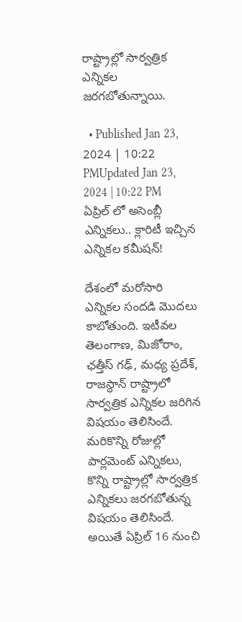రాష్ట్రాల్లో సార్వత్రిక ఎన్నికల జరగబోతున్నాయి.

  • Published Jan 23, 2024 | 10:22 PMUpdated Jan 23, 2024 | 10:22 PM
ఏప్రిల్ లో అసెంబ్లీ ఎన్నికలు.. క్లారిటీ ఇచ్చిన ఎన్నికల కమీషన్!

దేశంలో మరోసారి ఎన్నికల సందడి మొదలు కాబోతుంది. ఇటీవల తెలంగాణ, మిజోరాం, ఛత్తీస్ గఢ్, మధ్య ప్రదేశ్, రాజస్థాన్ రాష్ట్రాలో సార్వత్రిక ఎన్నికల జరిగిన విషయం తెలిసిందే. మరికొన్ని రోజుల్లో పార్లమెంట్ ఎన్నికలు, కొన్ని రాష్ట్రాల్లో సార్వత్రిక ఎన్నికలు జరగబోతున్న విషయం తెలిసిందే. అయితే ఏప్రిల్ 16 నుంచి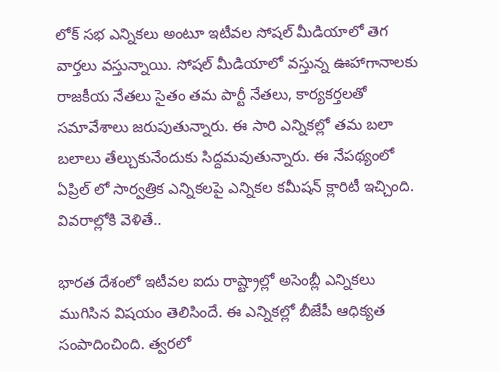లోక్ సభ ఎన్నికలు అంటూ ఇటీవల సోషల్ మీడియాలో తెగ వార్తలు వస్తున్నాయి. సోషల్ మీడియాలో వస్తున్న ఊహాగానాలకు రాజకీయ నేతలు సైతం తమ పార్టీ నేతలు, కార్యకర్తలతో సమావేశాలు జరుపుతున్నారు. ఈ సారి ఎన్నికల్లో తమ బలా బలాలు తేల్చుకునేందుకు సిద్దమవుతున్నారు. ఈ నేపథ్యంలో ఏప్రిల్ లో సార్వత్రిక ఎన్నికలపై ఎన్నికల కమీషన్ క్లారిటీ ఇచ్చింది. వివరాల్లోకి వెళితే..

భారత దేశంలో ఇటీవల ఐదు రాష్ట్రాల్లో అసెంబ్లీ ఎన్నికలు ముగిసిన విషయం తెలిసిందే. ఈ ఎన్నికల్లో బీజేపీ ఆధిక్యత సంపాదించింది. త్వరలో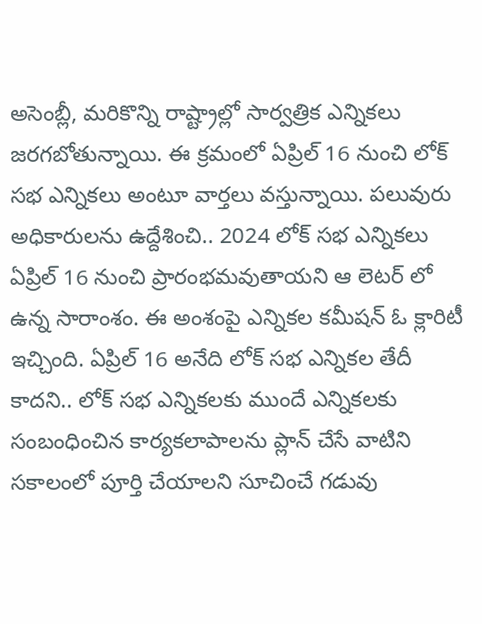అసెంబ్లీ, మరికొన్ని రాష్ట్రాల్లో సార్వత్రిక ఎన్నికలు జరగబోతున్నాయి. ఈ క్రమంలో ఏప్రిల్ 16 నుంచి లోక్ సభ ఎన్నికలు అంటూ వార్తలు వస్తున్నాయి. పలువురు అధికారులను ఉద్దేశించి.. 2024 లోక్ సభ ఎన్నికలు ఏప్రిల్ 16 నుంచి ప్రారంభమవుతాయని ఆ లెటర్ లో ఉన్న సారాంశం. ఈ అంశంపై ఎన్నికల కమీషన్ ఓ క్లారిటీ ఇచ్చింది. ఏప్రిల్ 16 అనేది లోక్ సభ ఎన్నికల తేదీ కాదని.. లోక్ సభ ఎన్నికలకు ముందే ఎన్నికలకు సంబంధించిన కార్యకలాపాలను ప్లాన్ చేసే వాటిని సకాలంలో పూర్తి చేయాలని సూచించే గడువు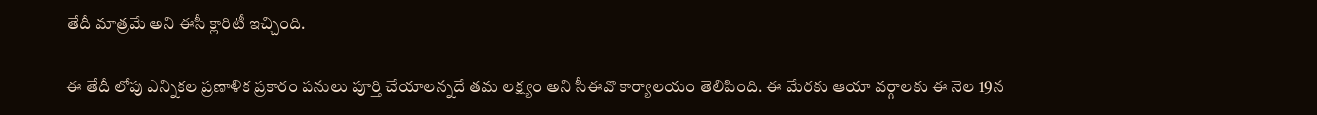తేదీ మాత్రమే అని ఈసీ క్లారిటీ ఇచ్చింది.

ఈ తేదీ లోపు ఎన్నికల ప్రణాళిక ప్రకారం పనులు పూర్తి చేయాలన్నదే తమ లక్ష్యం అని సీఈవొ కార్యాలయం తెలిపింది. ఈ మేరకు ఆయా వర్గాలకు ఈ నెల 19న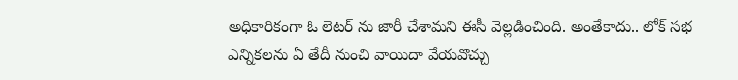అధికారికంగా ఓ లెటర్ ను జారీ చేశామని ఈసీ వెల్లడించింది. అంతేకాదు.. లోక్ సభ ఎన్నికలను ఏ తేదీ నుంచి వాయిదా వేయవొచ్చు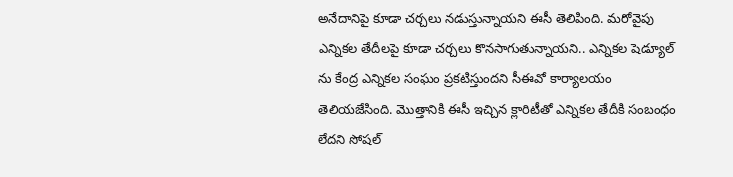అనేదానిపై కూడా చర్చలు నడుస్తున్నాయని ఈసీ తెలిపింది. మరోవైపు ఎన్నికల తేదీలపై కూడా చర్చలు కొనసాగుతున్నాయని.. ఎన్నికల షెడ్యూల్ ను కేంద్ర ఎన్నికల సంఘం ప్రకటిస్తుందని సీఈవో కార్యాలయం తెలియజేసింది. మొత్తానికి ఈసీ ఇచ్చిన క్లారిటీతో ఎన్నికల తేదీకి సంబంధం లేదని సోషల్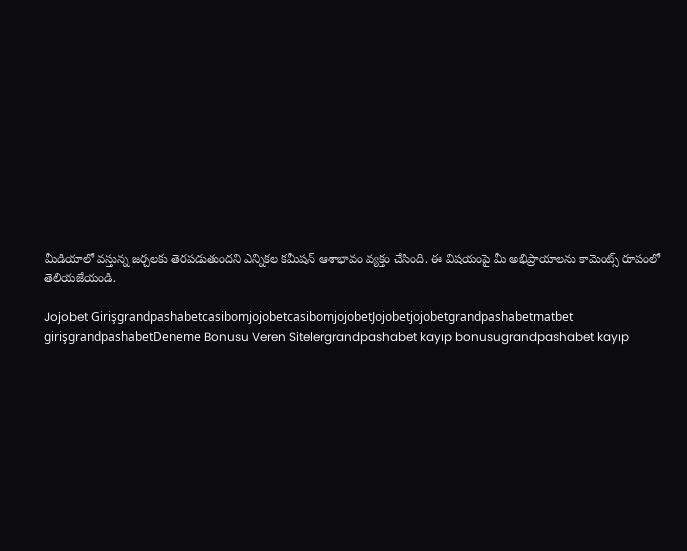మీడియాలో వస్తున్న జర్చలకు తెరపడుతుందని ఎన్నికల కమీషన్ ఆశాభావం వ్యక్తం చేసింది. ఈ విషయంపై మీ అభిప్రాయాలను కామెంట్స్ రూపంలో తెలియజేయండి.

Jojobet GirişgrandpashabetcasibomjojobetcasibomjojobetJojobetjojobetgrandpashabetmatbet girişgrandpashabetDeneme Bonusu Veren Sitelergrandpashabet kayıp bonusugrandpashabet kayıp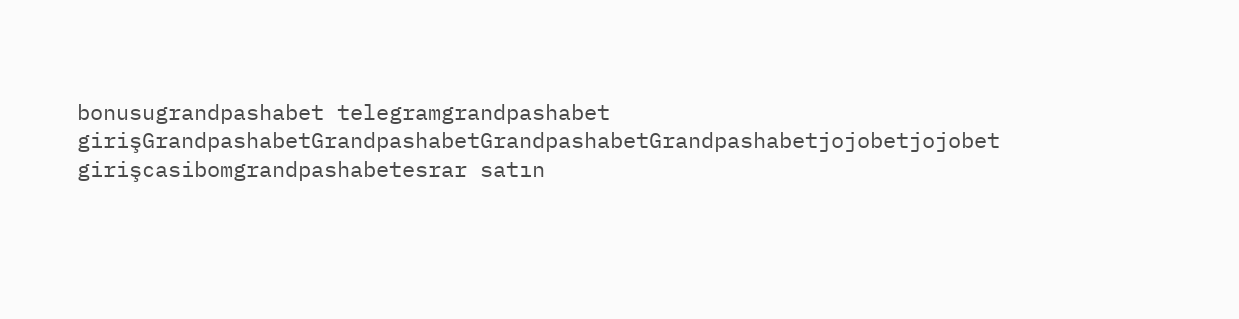bonusugrandpashabet telegramgrandpashabet girişGrandpashabetGrandpashabetGrandpashabetGrandpashabetjojobetjojobet girişcasibomgrandpashabetesrar satın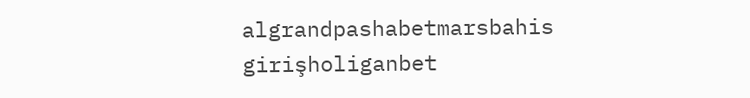algrandpashabetmarsbahis girişholiganbet